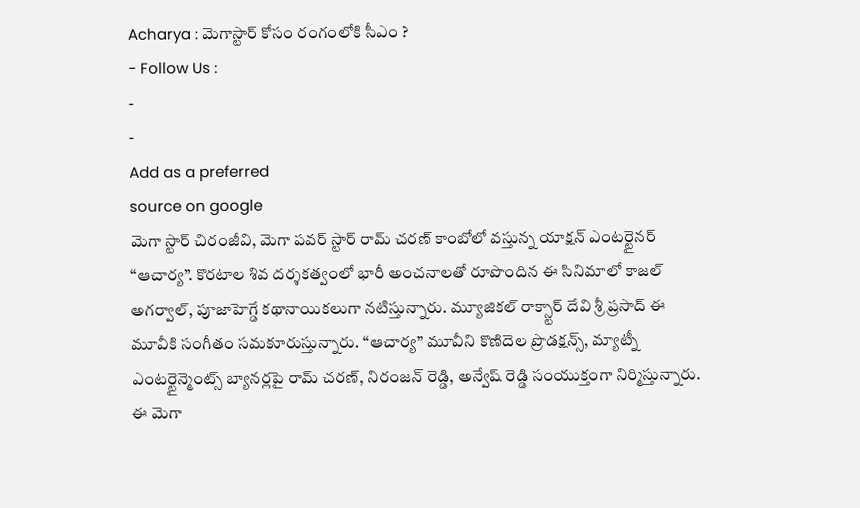Acharya : మెగాస్టార్ కోసం రంగంలోకి సీఎం ?
- Follow Us :
-
-
Add as a preferred
source on google
మెగా స్టార్ చిరంజీవి, మెగా పవర్ స్టార్ రామ్ చరణ్ కాంబోలో వస్తున్న యాక్షన్ ఎంటర్టైనర్ “ఆచార్య”. కొరటాల శివ దర్శకత్వంలో భారీ అంచనాలతో రూపొందిన ఈ సినిమాలో కాజల్ అగర్వాల్, పూజాహెగ్డే కథానాయికలుగా నటిస్తున్నారు. మ్యూజికల్ రాక్స్టార్ దేవి శ్రీ ప్రసాద్ ఈ మూవీకి సంగీతం సమకూరుస్తున్నారు. “ఆచార్య” మూవీని కొణిదెల ప్రొడక్షన్స్, మ్యాట్నీ ఎంటర్టైన్మెంట్స్ బ్యానర్లపై రామ్ చరణ్, నిరంజన్ రెడ్డి, అన్వేష్ రెడ్డి సంయుక్తంగా నిర్మిస్తున్నారు. ఈ మెగా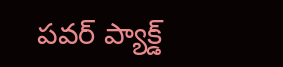పవర్ ప్యాక్డ్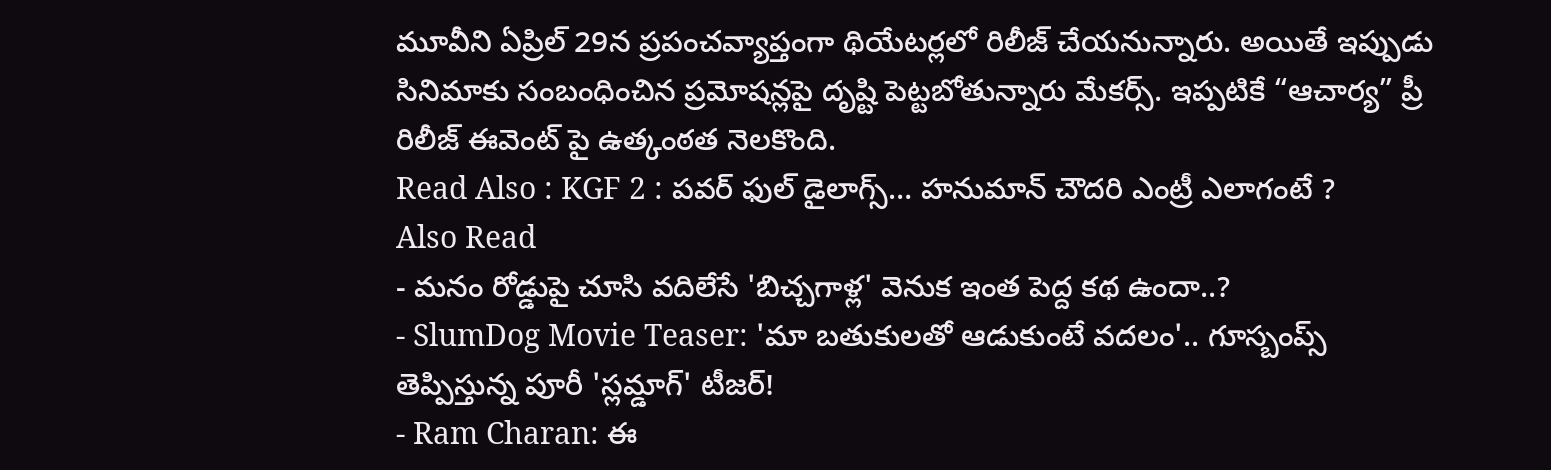మూవీని ఏప్రిల్ 29న ప్రపంచవ్యాప్తంగా థియేటర్లలో రిలీజ్ చేయనున్నారు. అయితే ఇప్పుడు సినిమాకు సంబంధించిన ప్రమోషన్లపై దృష్టి పెట్టబోతున్నారు మేకర్స్. ఇప్పటికే “ఆచార్య” ప్రీ రిలీజ్ ఈవెంట్ పై ఉత్కంఠత నెలకొంది.
Read Also : KGF 2 : పవర్ ఫుల్ డైలాగ్స్… హనుమాన్ చౌదరి ఎంట్రీ ఎలాగంటే ?
Also Read
- మనం రోడ్డుపై చూసి వదిలేసే 'బిచ్చగాళ్ల' వెనుక ఇంత పెద్ద కథ ఉందా..?
- SlumDog Movie Teaser: 'మా బతుకులతో ఆడుకుంటే వదలం'.. గూస్బంప్స్ తెప్పిస్తున్న పూరీ 'స్లమ్డాగ్' టీజర్!
- Ram Charan: ఈ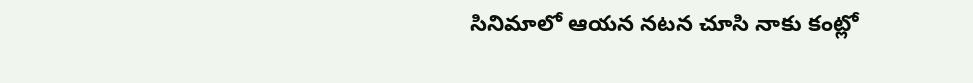సినిమాలో ఆయన నటన చూసి నాకు కంట్లో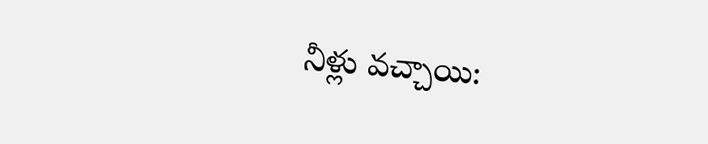నీళ్లు వచ్చాయి: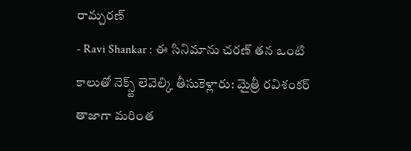రామ్చరణ్
- Ravi Shankar : ఈ సినిమాను చరణ్ తన ఒంటి కాలుతో నెక్స్ట్ లెవెల్కి తీసుకెళ్లారు: మైత్రీ రవిశంకర్
తాజాగా మరింత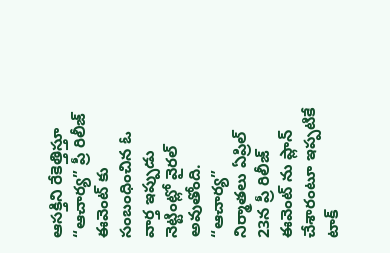ఆసక్తిని రేకెత్తిస్తూ “ఆచార్య” ప్రీ రిలీజ్ ఈవెంట్ కు సంబంధించిన ఓ వార్త ఇప్పుడు నెట్టింట్లో వైరల్ అవుతోంది. “ఆచార్య” నిర్మాతలు ఏప్రిల్ 23న ప్రీ రిలీజ్ ఈవెంట్ ను ప్లాన్ చేశారంటూ ఇప్పటికే టాక్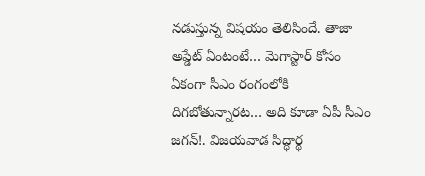నడుస్తున్న విషయం తెలిసిందే. తాజా అప్డేట్ ఏంటంటే… మెగాస్టార్ కోసం ఏకంగా సీఎం రంగంలోకి దిగబోతున్నారట… అది కూడా ఏపీ సీఎం జగన్!. విజయవాడ సిద్ధార్థ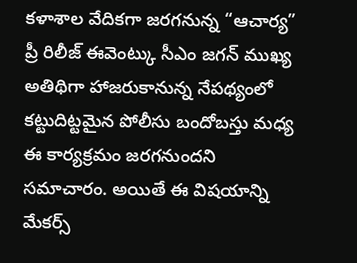కళాశాల వేదికగా జరగనున్న “ఆచార్య” ప్రీ రిలీజ్ ఈవెంట్కు సీఎం జగన్ ముఖ్య అతిథిగా హాజరుకానున్న నేపథ్యంలో కట్టుదిట్టమైన పోలీసు బందోబస్తు మధ్య ఈ కార్యక్రమం జరగనుందని సమాచారం. అయితే ఈ విషయాన్ని మేకర్స్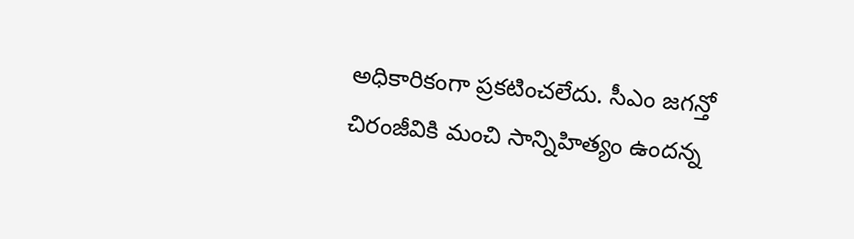అధికారికంగా ప్రకటించలేదు. సీఎం జగన్తో చిరంజీవికి మంచి సాన్నిహిత్యం ఉందన్న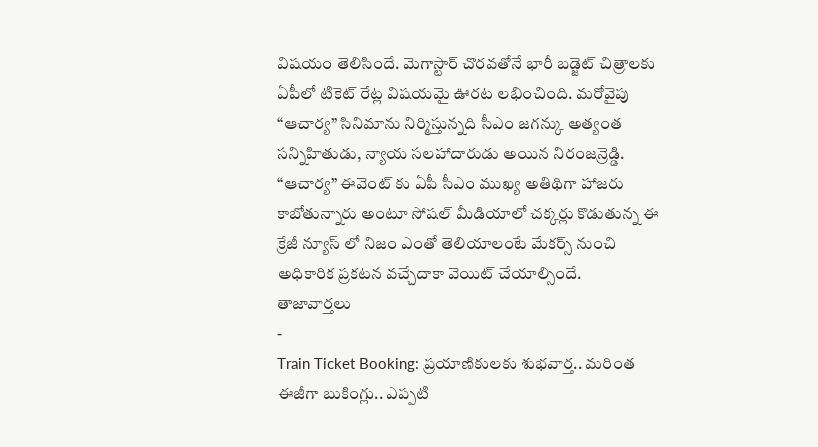విషయం తెలిసిందే. మెగాస్టార్ చొరవతోనే భారీ బడ్జెట్ చిత్రాలకు ఏపీలో టికెట్ రేట్ల విషయమై ఊరట లభించింది. మరోవైపు “ఆచార్య” సినిమాను నిర్మిస్తున్నది సీఎం జగన్కు అత్యంత సన్నిహితుడు, న్యాయ సలహాదారుడు అయిన నిరంజన్రెడ్డి. “ఆచార్య” ఈవెంట్ కు ఏపీ సీఎం ముఖ్య అతిథిగా హాజరు కాబోతున్నారు అంటూ సోషల్ మీడియాలో చక్కర్లు కొడుతున్న ఈ క్రేజీ న్యూస్ లో నిజం ఎంతో తెలియాలంటే మేకర్స్ నుంచి అధికారిక ప్రకటన వచ్చేదాకా వెయిట్ చేయాల్సిందే.
తాజావార్తలు
-
Train Ticket Booking: ప్రయాణికులకు శుభవార్త.. మరింత ఈజీగా బుకింగ్లు.. ఎప్పటి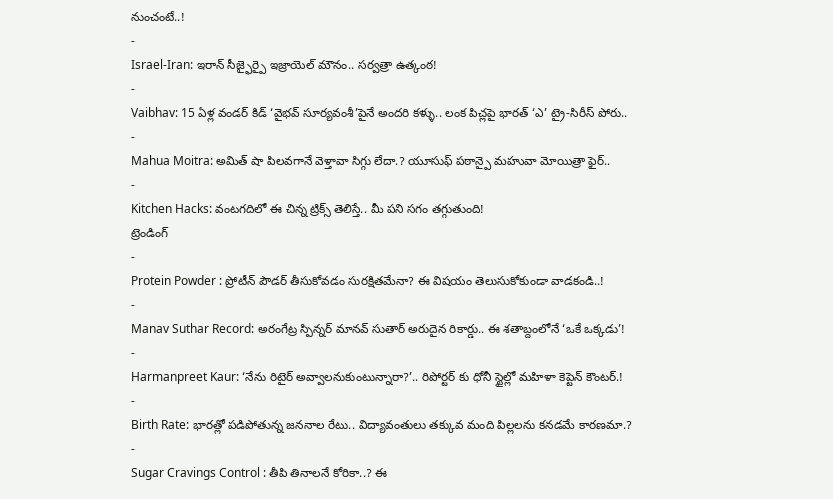నుంచంటే..!
-
Israel-Iran: ఇరాన్ సీజ్ఫైర్పై ఇజ్రాయెల్ మౌనం.. సర్వత్రా ఉత్కంఠ!
-
Vaibhav: 15 ఏళ్ల వండర్ కిడ్ ‘వైభవ్ సూర్యవంశీ’పైనే అందరి కళ్ళు.. లంక పిచ్లపై భారత్ ‘ఎ’ ట్రై-సిరీస్ పోరు..
-
Mahua Moitra: అమిత్ షా పిలవగానే వెళ్తావా సిగ్గు లేదా.? యూసుఫ్ పఠాన్పై మహువా మోయిత్రా ఫైర్..
-
Kitchen Hacks: వంటగదిలో ఈ చిన్న ట్రిక్స్ తెలిస్తే.. మీ పని సగం తగ్గుతుంది!
ట్రెండింగ్
-
Protein Powder : ప్రోటీన్ పౌడర్ తీసుకోవడం సురక్షితమేనా? ఈ విషయం తెలుసుకోకుండా వాడకండి..!
-
Manav Suthar Record: అరంగేట్ర స్పిన్నర్ మానవ్ సుతార్ అరుదైన రికార్డు.. ఈ శతాబ్దంలోనే ‘ఒకే ఒక్కడు’!
-
Harmanpreet Kaur: ‘నేను రిటైర్ అవ్వాలనుకుంటున్నారా?’.. రిపోర్టర్ కు ధోనీ స్టైల్లో మహిళా కెప్టెన్ కౌంటర్.!
-
Birth Rate: భారత్లో పడిపోతున్న జననాల రేటు.. విద్యావంతులు తక్కువ మంది పిల్లలను కనడమే కారణమా.?
-
Sugar Cravings Control : తీపి తినాలనే కోరికా..? ఈ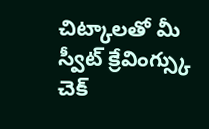చిట్కాలతో మీ స్వీట్ క్రేవింగ్స్కు చెక్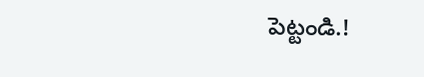పెట్టండి.!